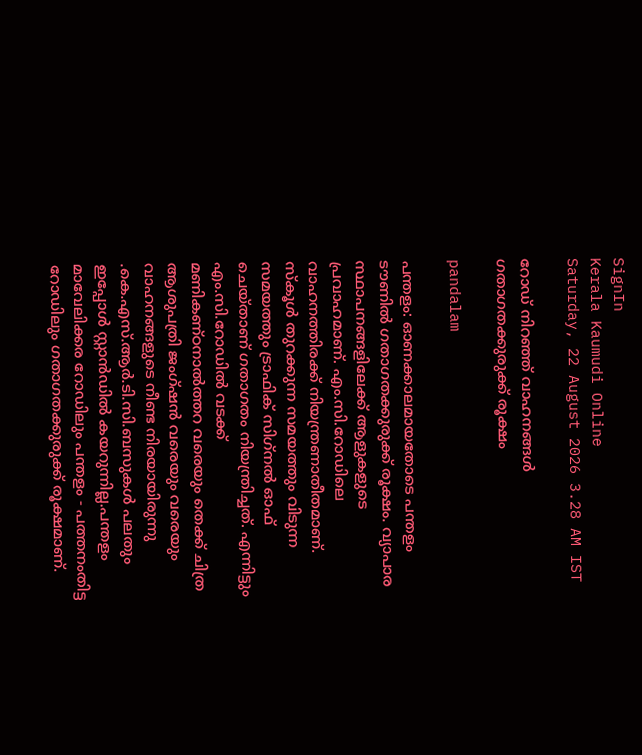SignIn
Kerala Kaumudi Online
Saturday, 22 August 2026 3.28 AM IST

റോഡ് നിറഞ്ഞ് വാഹനങ്ങൾ ഗതാഗതക്കുരുക്ക് രൂക്ഷം

pandalam

പന്തളം: ഓണക്കാലമായതോടെ പന്തളം ടൗണിൽ ഗതാഗതക്കുരുക്ക് രൂക്ഷം. വ്യാപാര സ്ഥാപനങ്ങളിലേക്ക് ആളുകളുടെ പ്രവാഹമാണ്. എം.സി.റോഡിലെ വാഹനത്തിരക്ക് നിയന്ത്രണാതീതമാണ്. സ്കൂൾ തുറക്കുന്ന സമയത്തും വിടുന്ന സമയത്തും ട്രാഫിക് സിഗ്‌നൽ ഓഫ് ചെയ്താണ് ഗതാഗതം നിയന്ത്രിച്ചത്. എന്നിട്ടും എം.സി.റോഡിൽ വടക്ക് മണികണ്ഠനാൽത്തറ വരെയും തെക്ക് ചിത്ര ആശുപത്രി ജംഗ്ഷൻ വരെയും വരെയും വാഹനങ്ങളുടെ നീണ്ട നിരയായിരുന്നു .കെ.എസ്.ആർ.ടി.സി.ബസുകൾ പലതും ഇപ്പോൾ സ്റ്റാൻഡിൽ കയറുന്നില്ല.പന്തളം മാവേലിക്കര റോഡിലും പന്തളം - പത്തനംതിട്ട റോഡിലും ഗതാഗതക്കുരുക്ക് രൂക്ഷമാണ്.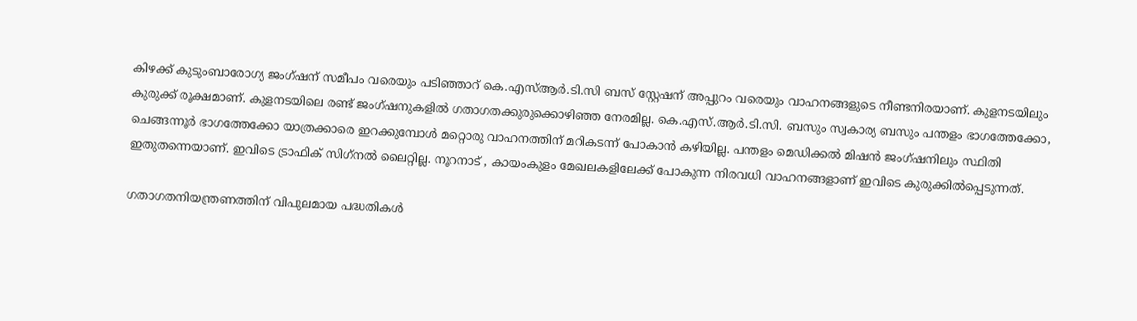കിഴക്ക് കുടുംബാരോഗ്യ ജംഗ്ഷന് സമീപം വരെയും പടിഞ്ഞാറ് കെ.എസ്ആർ.ടി.സി ബസ് സ്റ്റേഷന് അപ്പുറം വരെയും വാഹനങ്ങളുടെ നീണ്ടനിരയാണ്. കുളനടയിലും കുരുക്ക് രൂക്ഷമാണ്. കുളനടയിലെ രണ്ട് ജംഗ്ഷനുകളിൽ ഗതാഗതക്കുരുക്കൊഴിഞ്ഞ നേരമില്ല. കെ.എസ്.ആർ.ടി.സി. ബസും സ്വകാര്യ ബസും പന്തളം ഭാഗത്തേക്കോ, ചെങ്ങന്നൂർ ഭാഗത്തേക്കോ യാത്രക്കാരെ ഇറക്കുമ്പോൾ മറ്റൊരു വാഹനത്തിന് മറികടന്ന് പോകാൻ കഴിയില്ല. പന്തളം മെഡിക്കൽ മിഷൻ ജംഗ്ഷനിലും സ്ഥിതി ഇതുതന്നെയാണ്. ഇവിടെ ട്രാഫിക് സിഗ്‌നൽ ലൈറ്റില്ല. നൂറനാട് , കായംകുളം മേഖലകളിലേക്ക് പോകുന്ന നിരവധി വാഹനങ്ങളാണ് ഇവിടെ കുരുക്കിൽപ്പെടുന്നത്.

ഗതാഗതനിയന്ത്രണത്തിന് വിപുലമായ പദ്ധതികൾ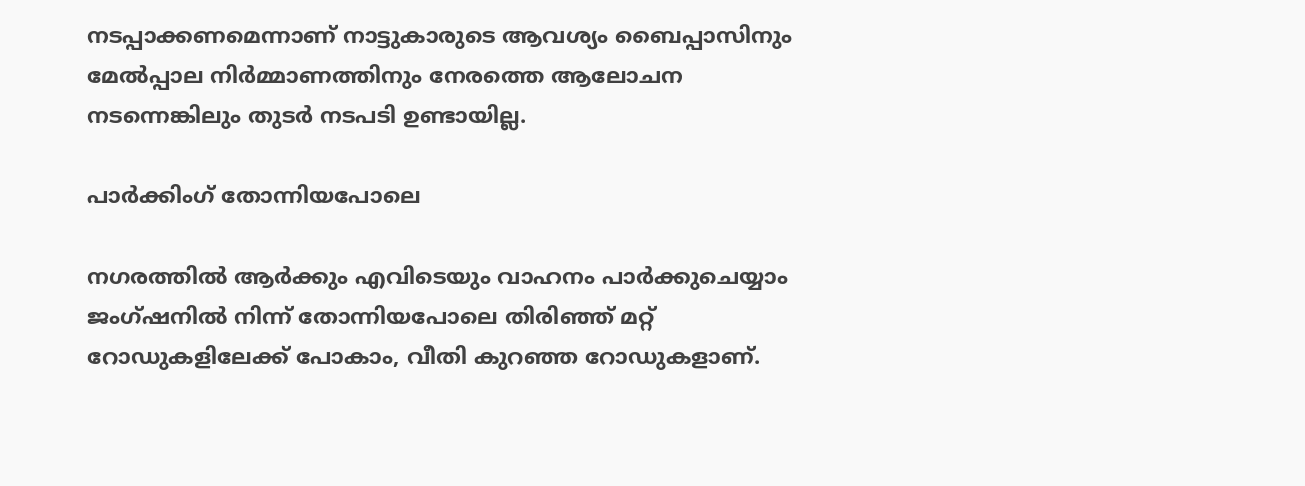നടപ്പാക്കണമെന്നാണ് നാട്ടുകാരുടെ ആവശ്യം ബൈപ്പാസിനും മേൽപ്പാല നിർമ്മാണത്തിനും നേരത്തെ ആലോചന നടന്നെങ്കിലും തുടർ നടപടി ഉണ്ടായില്ല.

പാർക്കിംഗ് തോന്നിയപോലെ

നഗരത്തിൽ ആർക്കും എവിടെയും വാഹനം പാർക്കുചെയ്യാം ജംഗ്ഷനിൽ നിന്ന് തോന്നിയപോലെ തിരിഞ്ഞ് മറ്റ് റോഡുകളിലേക്ക് പോകാം, വീതി കുറഞ്ഞ റോഡുകളാണ്.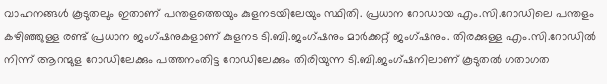വാഹനങ്ങൾ കൂടുതലും ഇതാണ് പന്തളത്തെയും കുളനടയിലേയും സ്ഥിതി. പ്രധാന റോഡായ എം.സി.റോഡിലെ പന്തളം കഴിഞ്ഞുള്ള രണ്ട് പ്രധാന ജംഗ്ഷനുകളാണ് കുളനട ടി.ബി.ജംഗ്ഷനും മാർക്കറ്റ് ജംഗ്ഷനും. തിരക്കുള്ള എം.സി.റോഡിൽ നിന്ന് ആറന്മുള റോഡിലേക്കും പത്തനംതിട്ട റോഡിലേക്കും തിരിയുന്ന ടി.ബി.ജംഗ്ഷനിലാണ് കൂടുതൽ ഗതാഗത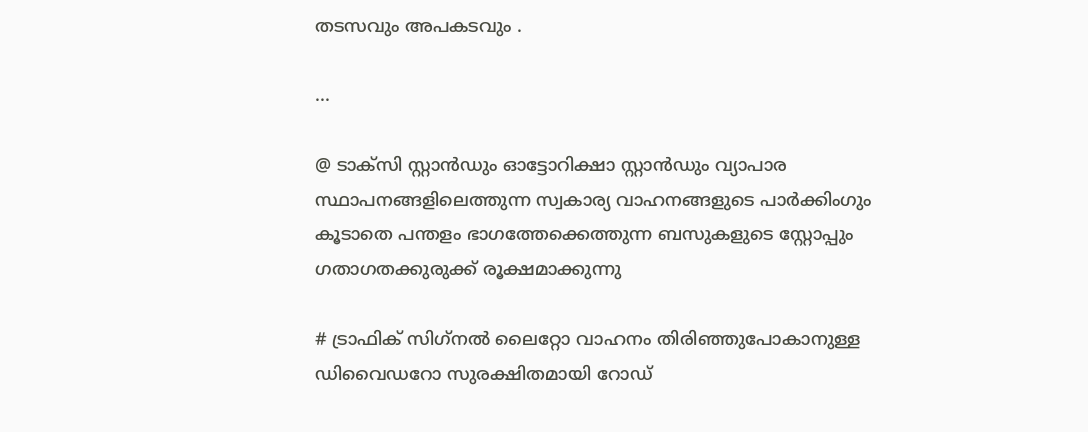തടസവും അപകടവും .

...

@ ടാക്‌സി സ്റ്റാൻഡും ഓട്ടോറിക്ഷാ സ്റ്റാൻഡും വ്യാപാര സ്ഥാപനങ്ങളിലെത്തുന്ന സ്വകാര്യ വാഹനങ്ങളുടെ പാർക്കിംഗും കൂടാതെ പന്തളം ഭാഗത്തേക്കെത്തുന്ന ബസുകളുടെ സ്റ്റോപ്പും ഗതാഗതക്കുരുക്ക് രൂക്ഷമാക്കുന്നു

# ട്രാഫിക് സിഗ്‌നൽ ലൈറ്റോ വാഹനം തിരിഞ്ഞുപോകാനുള്ള ഡിവൈഡറോ സുരക്ഷിതമായി റോഡ്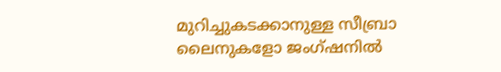മുറിച്ചുകടക്കാനുള്ള സീബ്രാ ലൈനുകളോ ജംഗ്ഷനിൽ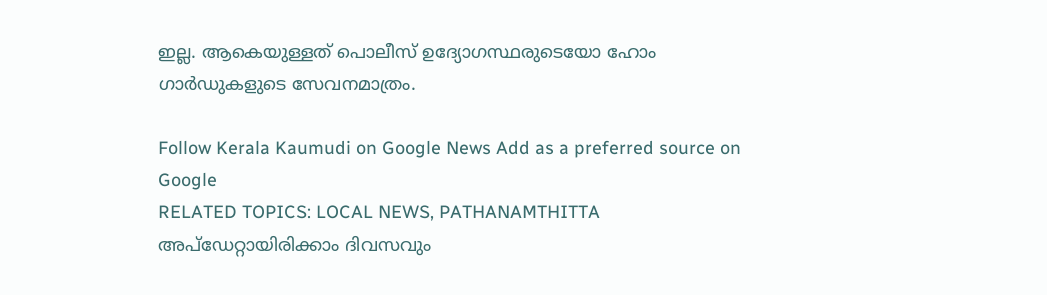ഇല്ല. ആകെയുള്ളത് പൊലീസ് ഉദ്യോഗസ്ഥരുടെയോ ഹോം ഗാർഡുകളുടെ സേവനമാത്രം.

Follow Kerala Kaumudi on Google News Add as a preferred source on Google
RELATED TOPICS: LOCAL NEWS, PATHANAMTHITTA
അപ്ഡേറ്റായിരിക്കാം ദിവസവും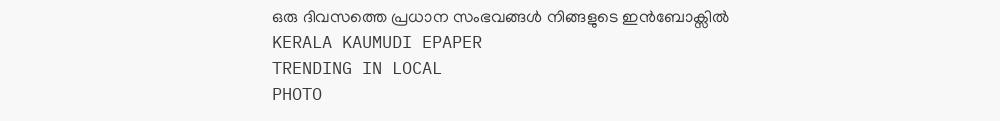ഒരു ദിവസത്തെ പ്രധാന സംഭവങ്ങൾ നിങ്ങളുടെ ഇൻബോക്സിൽ
KERALA KAUMUDI EPAPER
TRENDING IN LOCAL
PHOTO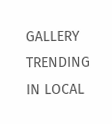GALLERY
TRENDING IN LOCAL